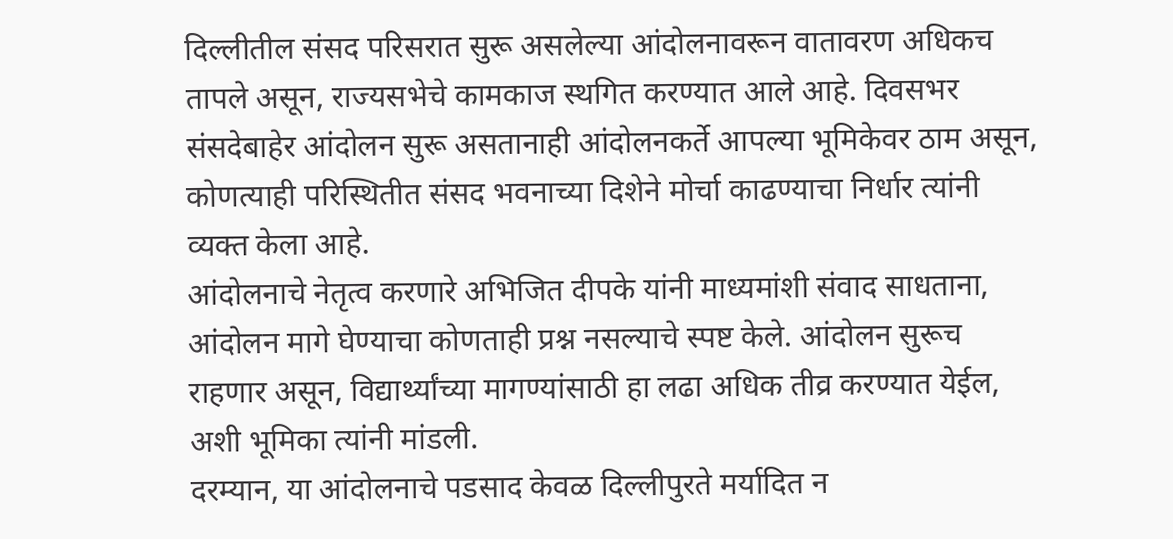दिल्लीतील संसद परिसरात सुरू असलेल्या आंदोलनावरून वातावरण अधिकच तापले असून, राज्यसभेचे कामकाज स्थगित करण्यात आले आहे. दिवसभर संसदेबाहेर आंदोलन सुरू असतानाही आंदोलनकर्ते आपल्या भूमिकेवर ठाम असून, कोणत्याही परिस्थितीत संसद भवनाच्या दिशेने मोर्चा काढण्याचा निर्धार त्यांनी व्यक्त केला आहे.
आंदोलनाचे नेतृत्व करणारे अभिजित दीपके यांनी माध्यमांशी संवाद साधताना, आंदोलन मागे घेण्याचा कोणताही प्रश्न नसल्याचे स्पष्ट केले. आंदोलन सुरूच राहणार असून, विद्यार्थ्यांच्या मागण्यांसाठी हा लढा अधिक तीव्र करण्यात येईल, अशी भूमिका त्यांनी मांडली.
दरम्यान, या आंदोलनाचे पडसाद केवळ दिल्लीपुरते मर्यादित न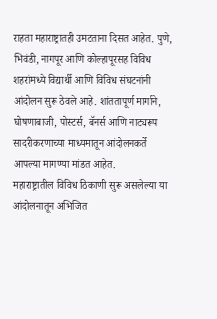राहता महाराष्ट्रातही उमटताना दिसत आहेत. पुणे, भिवंडी, नागपूर आणि कोल्हापूरसह विविध शहरांमध्ये विद्यार्थी आणि विविध संघटनांनी आंदोलन सुरू ठेवले आहे. शांततापूर्ण मार्गाने, घोषणाबाजी, पोस्टर्स, बॅनर्स आणि नाट्यरूप सादरीकरणाच्या माध्यमातून आंदोलनकर्ते आपल्या मागण्या मांडत आहेत.
महाराष्ट्रातील विविध ठिकाणी सुरू असलेल्या या आंदोलनातून अभिजित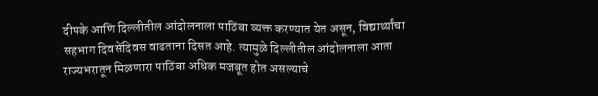दीपके आणि दिल्लीतील आंदोलनाला पाठिंबा व्यक्त करण्यात येत असून, विद्यार्थ्यांचा सहभाग दिवसेंदिवस वाढताना दिसत आहे. त्यामुळे दिल्लीतील आंदोलनाला आता राज्यभरातून मिळणारा पाठिंबा अधिक मजबूत होत असल्याचे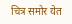चित्र समोर येत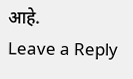आहे.
Leave a Reply